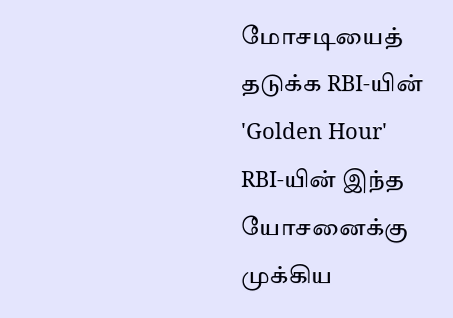மோசடியைத் தடுக்க RBI-யின் 'Golden Hour'
RBI-யின் இந்த யோசனைக்கு முக்கிய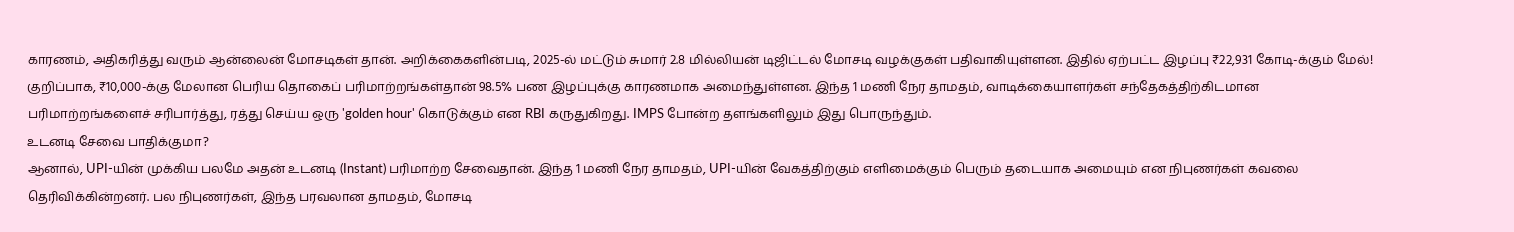காரணம், அதிகரித்து வரும் ஆன்லைன் மோசடிகள் தான். அறிக்கைகளின்படி, 2025-ல் மட்டும் சுமார் 2.8 மில்லியன் டிஜிட்டல் மோசடி வழக்குகள் பதிவாகியுள்ளன. இதில் ஏற்பட்ட இழப்பு ₹22,931 கோடி-க்கும் மேல்! குறிப்பாக, ₹10,000-க்கு மேலான பெரிய தொகைப் பரிமாற்றங்கள்தான் 98.5% பண இழப்புக்கு காரணமாக அமைந்துள்ளன. இந்த 1 மணி நேர தாமதம், வாடிக்கையாளர்கள் சந்தேகத்திற்கிடமான பரிமாற்றங்களைச் சரிபார்த்து, ரத்து செய்ய ஒரு 'golden hour' கொடுக்கும் என RBI கருதுகிறது. IMPS போன்ற தளங்களிலும் இது பொருந்தும்.
உடனடி சேவை பாதிக்குமா?
ஆனால், UPI-யின் முக்கிய பலமே அதன் உடனடி (Instant) பரிமாற்ற சேவைதான். இந்த 1 மணி நேர தாமதம், UPI-யின் வேகத்திற்கும் எளிமைக்கும் பெரும் தடையாக அமையும் என நிபுணர்கள் கவலை தெரிவிக்கின்றனர். பல நிபுணர்கள், இந்த பரவலான தாமதம், மோசடி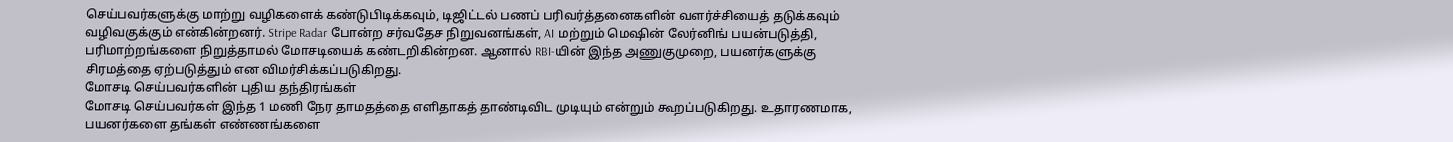செய்பவர்களுக்கு மாற்று வழிகளைக் கண்டுபிடிக்கவும், டிஜிட்டல் பணப் பரிவர்த்தனைகளின் வளர்ச்சியைத் தடுக்கவும் வழிவகுக்கும் என்கின்றனர். Stripe Radar போன்ற சர்வதேச நிறுவனங்கள், AI மற்றும் மெஷின் லேர்னிங் பயன்படுத்தி, பரிமாற்றங்களை நிறுத்தாமல் மோசடியைக் கண்டறிகின்றன. ஆனால் RBI-யின் இந்த அணுகுமுறை, பயனர்களுக்கு சிரமத்தை ஏற்படுத்தும் என விமர்சிக்கப்படுகிறது.
மோசடி செய்பவர்களின் புதிய தந்திரங்கள்
மோசடி செய்பவர்கள் இந்த 1 மணி நேர தாமதத்தை எளிதாகத் தாண்டிவிட முடியும் என்றும் கூறப்படுகிறது. உதாரணமாக, பயனர்களை தங்கள் எண்ணங்களை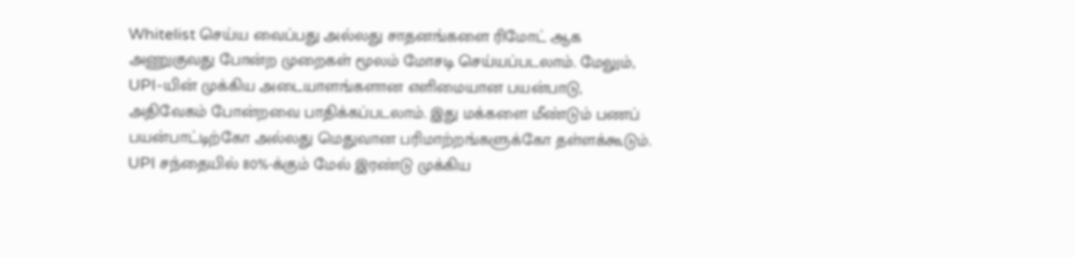Whitelist செய்ய வைப்பது அல்லது சாதனங்களை ரிமோட் ஆக அணுகுவது போன்ற முறைகள் மூலம் மோசடி செய்யப்படலாம். மேலும், UPI-யின் முக்கிய அடையாளங்களான எளிமையான பயன்பாடு, அதிவேகம் போன்றவை பாதிக்கப்படலாம். இது மக்களை மீண்டும் பணப் பயன்பாட்டிற்கோ அல்லது மெதுவான பரிமாற்றங்களுக்கோ தள்ளக்கூடும். UPI சந்தையில் 80%-க்கும் மேல் இரண்டு முக்கிய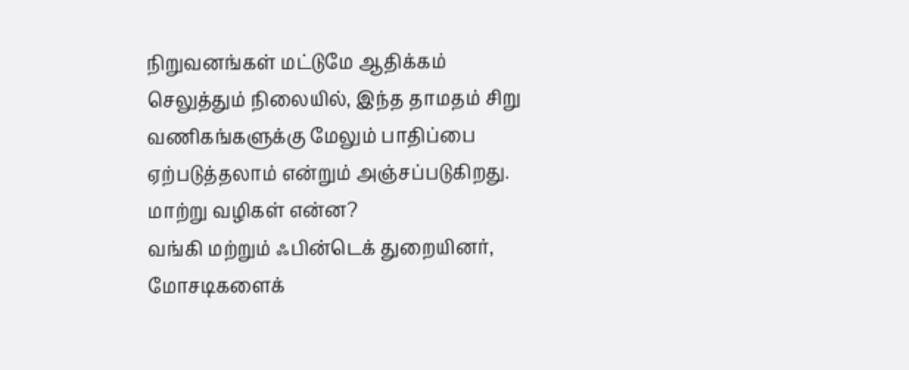நிறுவனங்கள் மட்டுமே ஆதிக்கம் செலுத்தும் நிலையில், இந்த தாமதம் சிறு வணிகங்களுக்கு மேலும் பாதிப்பை ஏற்படுத்தலாம் என்றும் அஞ்சப்படுகிறது.
மாற்று வழிகள் என்ன?
வங்கி மற்றும் ஃபின்டெக் துறையினர், மோசடிகளைக்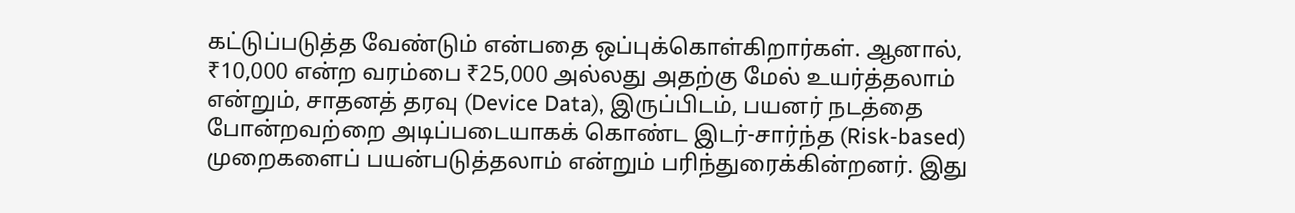கட்டுப்படுத்த வேண்டும் என்பதை ஒப்புக்கொள்கிறார்கள். ஆனால், ₹10,000 என்ற வரம்பை ₹25,000 அல்லது அதற்கு மேல் உயர்த்தலாம் என்றும், சாதனத் தரவு (Device Data), இருப்பிடம், பயனர் நடத்தை போன்றவற்றை அடிப்படையாகக் கொண்ட இடர்-சார்ந்த (Risk-based) முறைகளைப் பயன்படுத்தலாம் என்றும் பரிந்துரைக்கின்றனர். இது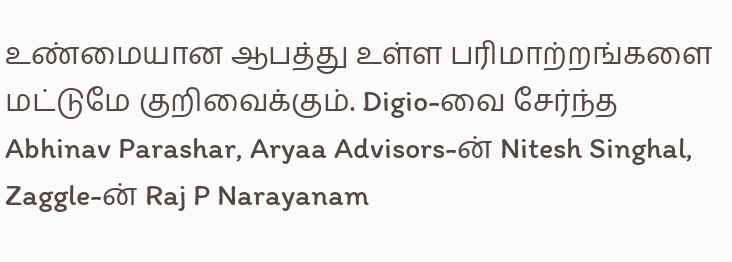உண்மையான ஆபத்து உள்ள பரிமாற்றங்களை மட்டுமே குறிவைக்கும். Digio-வை சேர்ந்த Abhinav Parashar, Aryaa Advisors-ன் Nitesh Singhal, Zaggle-ன் Raj P Narayanam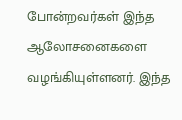போன்றவர்கள் இந்த ஆலோசனைகளை வழங்கியுள்ளனர். இந்த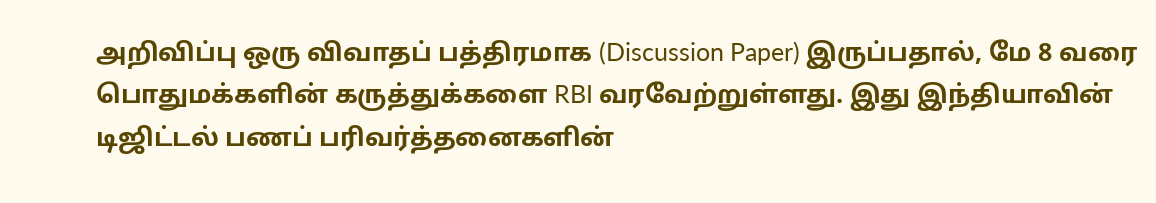அறிவிப்பு ஒரு விவாதப் பத்திரமாக (Discussion Paper) இருப்பதால், மே 8 வரை பொதுமக்களின் கருத்துக்களை RBI வரவேற்றுள்ளது. இது இந்தியாவின் டிஜிட்டல் பணப் பரிவர்த்தனைகளின்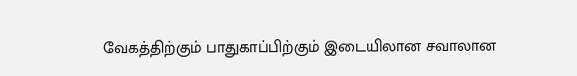வேகத்திற்கும் பாதுகாப்பிற்கும் இடையிலான சவாலான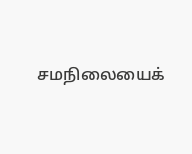சமநிலையைக்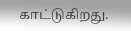காட்டுகிறது.